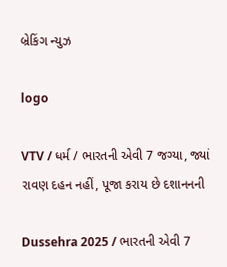બ્રેકિંગ ન્યુઝ

logo

VTV / ધર્મ / ભારતની એવી 7 જગ્યા, જ્યાં રાવણ દહન નહીં, પૂજા કરાય છે દશાનનની

Dussehra 2025 / ભારતની એવી 7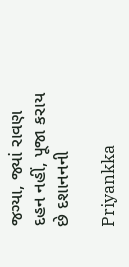જગ્યા, જ્યાં રાવણ દહન નહીં, પૂજા કરાય છે દશાનનની

Priyankka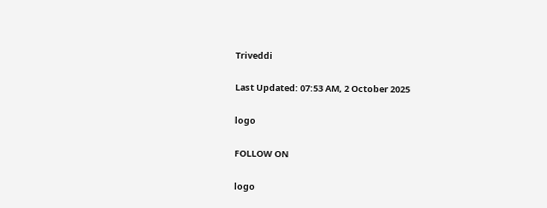Triveddi

Last Updated: 07:53 AM, 2 October 2025

logo

FOLLOW ON

logo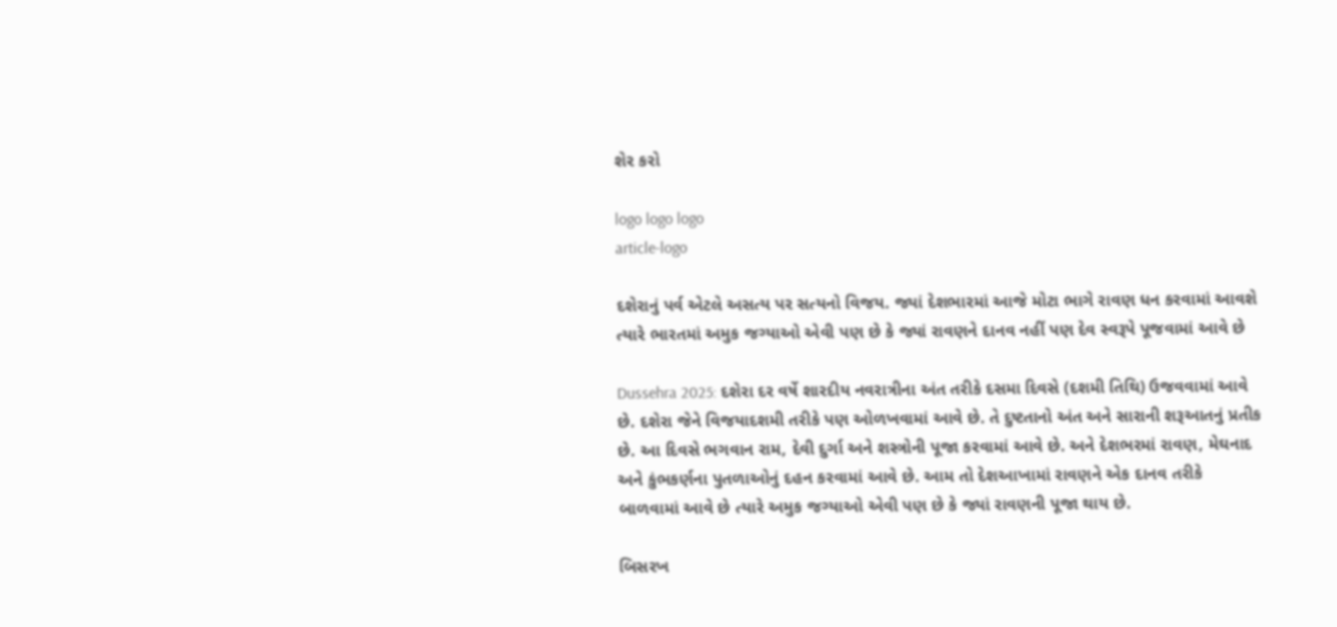શેર કરો

logo logo logo
article-logo

દશેરાનું પર્વ એટલે અસત્ય પર સત્યનો વિજય. જ્યાં દેશભારમાં આજે મોટા ભાગે રાવણ ધન કરવામાં આવશે ત્યારે ભારતમાં અમુક જગ્યાઓ એવી પણ છે કે જ્યાં રાવણને દાનવ નહીં પણ દેવ સ્વરૂપે પૂજવામાં આવે છે

Dussehra 2025: દશેરા દર વર્ષે શારદીય નવરાત્રીના અંત તરીકે દસમા દિવસે (દશમી તિથિ) ઉજવવામાં આવે છે. દશેરા જેને વિજયાદશમી તરીકે પણ ઓળખવામાં આવે છે. તે દુષ્ટતાનો અંત અને સારાની શરૂઆતનું પ્રતીક છે. આ દિવસે ભગવાન રામ, દેવી દુર્ગા અને શસ્ત્રોની પૂજા કરવામાં આવે છે. અને દેશભરમાં રાવણ, મેઘનાદ અને કુંભકર્ણના પુતળાઓનું દહન કરવામાં આવે છે. આમ તો દેશઆખામાં રાવણને એક દાનવ તરીકે બાળવામાં આવે છે ત્યારે અમુક જગ્યાઓ એવી પણ છે કે જ્યાં રાવણની પૂજા થાય છે.

બિસરખ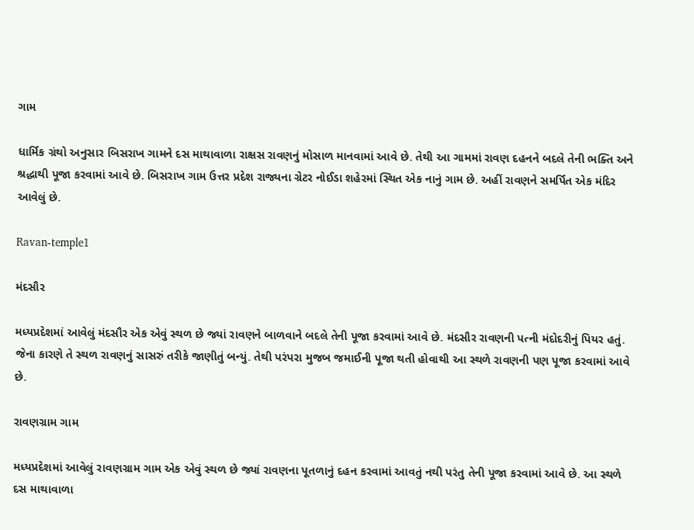ગામ

ધાર્મિક ગ્રંથો અનુસાર બિસરાખ ગામને દસ માથાવાળા રાક્ષસ રાવણનું મોસાળ માનવામાં આવે છે. તેથી આ ગામમાં રાવણ દહનને બદલે તેની ભક્તિ અને શ્રદ્ધાથી પૂજા કરવામાં આવે છે. બિસરાખ ગામ ઉત્તર પ્રદેશ રાજ્યના ગ્રેટર નોઈડા શહેરમાં સ્થિત એક નાનું ગામ છે. અહીં રાવણને સમર્પિત એક મંદિર આવેલું છે.

Ravan-temple1

મંદસૌર

મધ્યપ્રદેશમાં આવેલું મંદસૌર એક એવું સ્થળ છે જ્યાં રાવણને બાળવાને બદલે તેની પૂજા કરવામાં આવે છે. મંદસૌર રાવણની પત્ની મંદોદરીનું પિયર હતું. જેના કારણે તે સ્થળ રાવણનું સાસરું તરીકે જાણીતું બન્યું. તેથી પરંપરા મુજબ જમાઈની પૂજા થતી હોવાથી આ સ્થળે રાવણની પણ પૂજા કરવામાં આવે છે.

રાવણગ્રામ ગામ

મધ્યપ્રદેશમાં આવેલું રાવણગ્રામ ગામ એક એવું સ્થળ છે જ્યાં રાવણના પૂતળાનું દહન કરવામાં આવતું નથી પરંતુ તેની પૂજા કરવામાં આવે છે. આ સ્થળે દસ માથાવાળા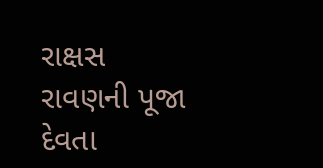રાક્ષસ રાવણની પૂજા દેવતા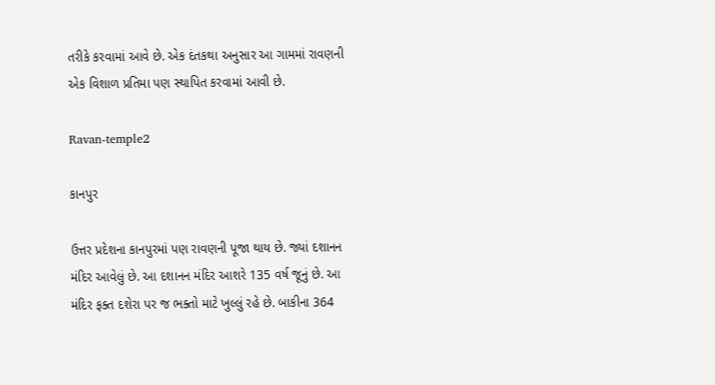તરીકે કરવામાં આવે છે. એક દંતકથા અનુસાર આ ગામમાં રાવણની એક વિશાળ પ્રતિમા પણ સ્થાપિત કરવામાં આવી છે.

Ravan-temple2

કાનપુર

ઉત્તર પ્રદેશના કાનપુરમાં પણ રાવણની પૂજા થાય છે. જ્યાં દશાનન મંદિર આવેલું છે. આ દશાનન મંદિર આશરે 135 વર્ષ જૂનું છે. આ મંદિર ફક્ત દશેરા પર જ ભક્તો માટે ખુલ્લું રહે છે. બાકીના 364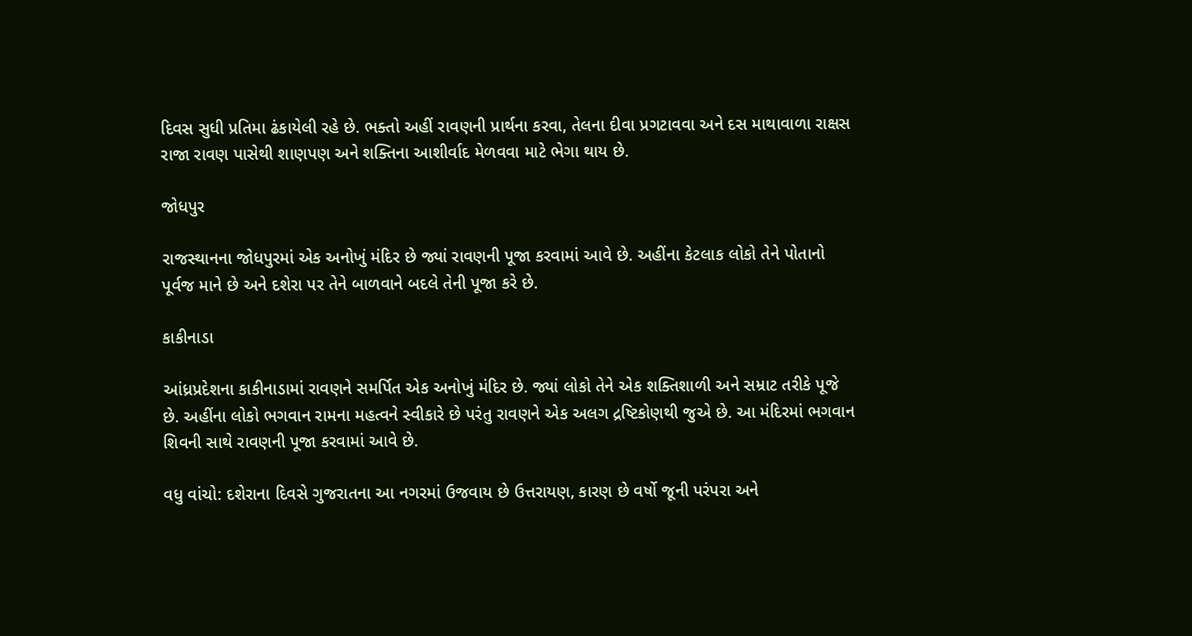દિવસ સુધી પ્રતિમા ઢંકાયેલી રહે છે. ભક્તો અહીં રાવણની પ્રાર્થના કરવા, તેલના દીવા પ્રગટાવવા અને દસ માથાવાળા રાક્ષસ રાજા રાવણ પાસેથી શાણપણ અને શક્તિના આશીર્વાદ મેળવવા માટે ભેગા થાય છે.

જોધપુર

રાજસ્થાનના જોધપુરમાં એક અનોખું મંદિર છે જ્યાં રાવણની પૂજા કરવામાં આવે છે. અહીંના કેટલાક લોકો તેને પોતાનો પૂર્વજ માને છે અને દશેરા પર તેને બાળવાને બદલે તેની પૂજા કરે છે.

કાકીનાડા

આંધ્રપ્રદેશના કાકીનાડામાં રાવણને સમર્પિત એક અનોખું મંદિર છે. જ્યાં લોકો તેને એક શક્તિશાળી અને સમ્રાટ તરીકે પૂજે છે. અહીંના લોકો ભગવાન રામના મહત્વને સ્વીકારે છે પરંતુ રાવણને એક અલગ દ્રષ્ટિકોણથી જુએ છે. આ મંદિરમાં ભગવાન શિવની સાથે રાવણની પૂજા કરવામાં આવે છે.

વધુ વાંચો: દશેરાના દિવસે ગુજરાતના આ નગરમાં ઉજવાય છે ઉત્તરાયણ, કારણ છે વર્ષો જૂની પરંપરા અને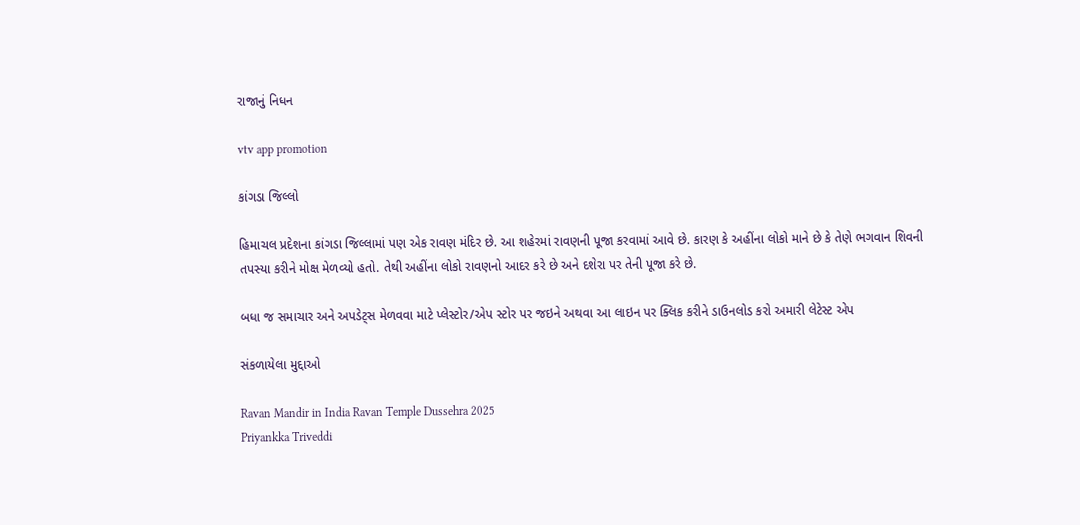રાજાનું નિધન

vtv app promotion

કાંગડા જિલ્લો

હિમાચલ પ્રદેશના કાંગડા જિલ્લામાં પણ એક રાવણ મંદિર છે. આ શહેરમાં રાવણની પૂજા કરવામાં આવે છે. કારણ કે અહીંના લોકો માને છે કે તેણે ભગવાન શિવની તપસ્યા કરીને મોક્ષ મેળવ્યો હતો. તેથી અહીંના લોકો રાવણનો આદર કરે છે અને દશેરા પર તેની પૂજા કરે છે.

બધા જ સમાચાર અને અપડેટ્સ મેળવવા માટે પ્લેસ્ટોર/એપ સ્ટોર પર જઇને અથવા આ લાઇન પર ક્લિક કરીને ડાઉનલોડ કરો અમારી લેટેસ્ટ એપ

સંકળાયેલા મુદ્દાઓ

Ravan Mandir in India Ravan Temple Dussehra 2025
Priyankka Triveddi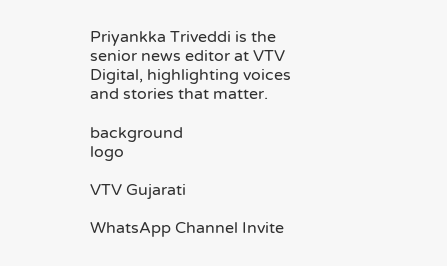Priyankka Triveddi is the senior news editor at VTV Digital, highlighting voices and stories that matter.

background
logo

VTV Gujarati

WhatsApp Channel Invite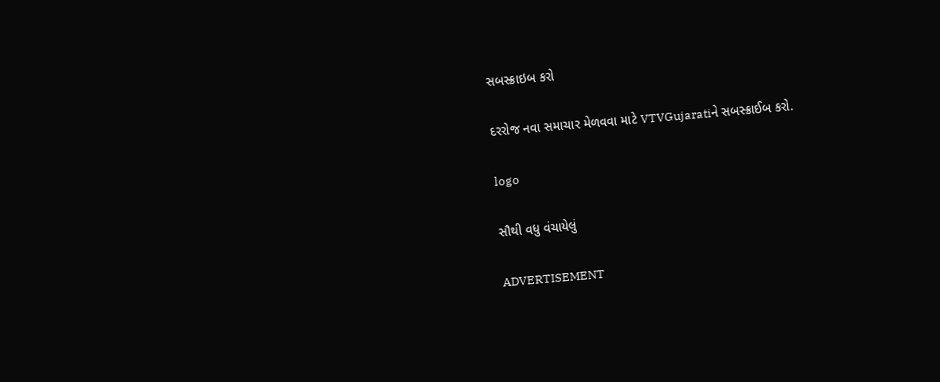સબસ્ક્રાઇબ કરો

દરરોજ નવા સમાચાર મેળવવા માટે VTVGujaratiને સબસ્ક્રાઈબ કરો.

logo

સૌથી વધુ વંચાયેલું

ADVERTISEMENT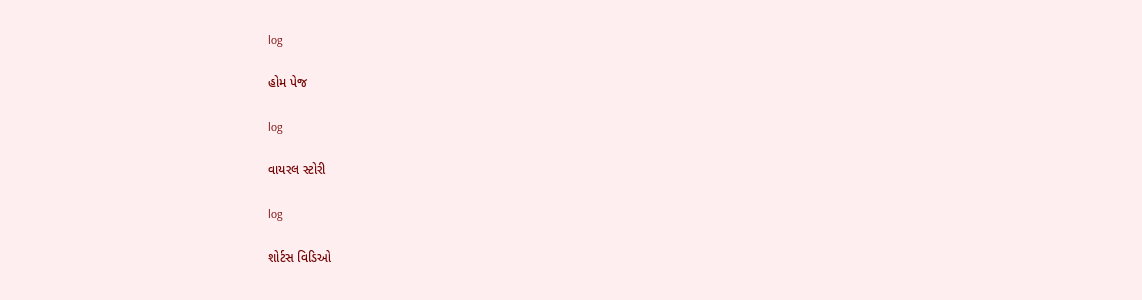log

હોમ પેજ

log

વાયરલ સ્ટોરી

log

શોર્ટસ વિડિઓ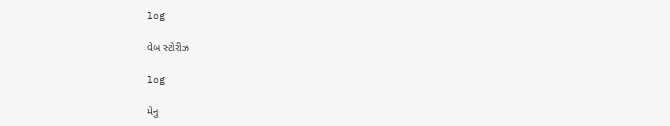log

વેબ સ્ટોરીઝ

log

મેનુ